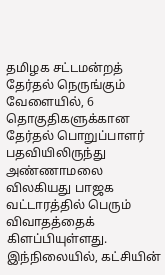தமிழக சட்டமன்றத் தேர்தல் நெருங்கும் வேளையில், 6 தொகுதிகளுக்கான தேர்தல் பொறுப்பாளர் பதவியிலிருந்து அண்ணாமலை விலகியது பாஜக வட்டாரத்தில் பெரும் விவாதத்தைக் கிளப்பியுள்ளது.
இந்நிலையில், கட்சியின்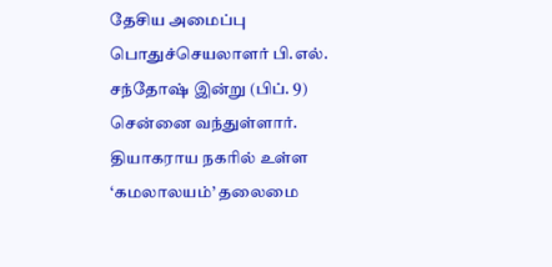தேசிய அமைப்பு பொதுச்செயலாளர் பி.எல். சந்தோஷ் இன்று (பிப். 9) சென்னை வந்துள்ளார். தியாகராய நகரில் உள்ள ‘கமலாலயம்’ தலைமை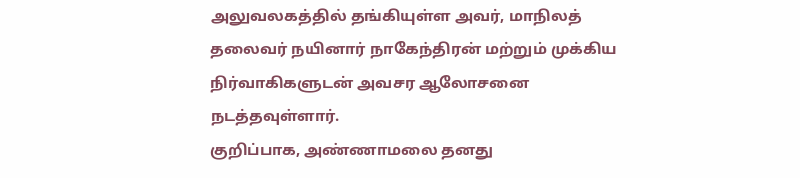அலுவலகத்தில் தங்கியுள்ள அவர், மாநிலத் தலைவர் நயினார் நாகேந்திரன் மற்றும் முக்கிய நிர்வாகிகளுடன் அவசர ஆலோசனை நடத்தவுள்ளார்.
குறிப்பாக, அண்ணாமலை தனது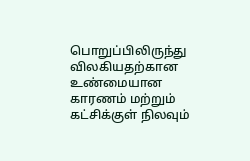பொறுப்பிலிருந்து விலகியதற்கான உண்மையான காரணம் மற்றும் கட்சிக்குள் நிலவும்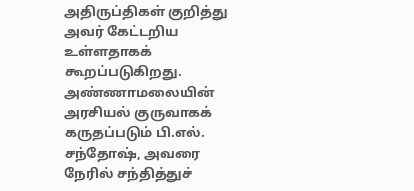அதிருப்திகள் குறித்து அவர் கேட்டறிய உள்ளதாகக் கூறப்படுகிறது. அண்ணாமலையின் அரசியல் குருவாகக் கருதப்படும் பி.எல். சந்தோஷ், அவரை நேரில் சந்தித்துச்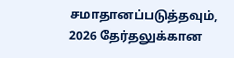சமாதானப்படுத்தவும், 2026 தேர்தலுக்கான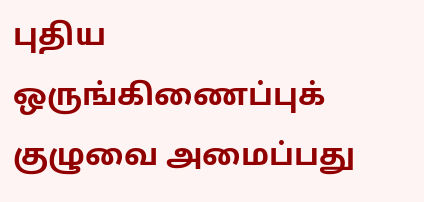புதிய ஒருங்கிணைப்புக் குழுவை அமைப்பது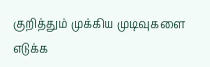குறித்தும் முக்கிய முடிவுகளை எடுக்க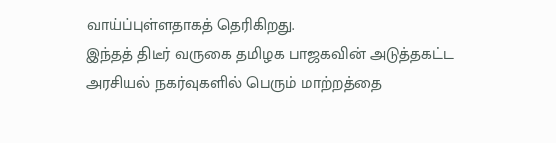வாய்ப்புள்ளதாகத் தெரிகிறது.
இந்தத் திடீர் வருகை தமிழக பாஜகவின் அடுத்தகட்ட அரசியல் நகர்வுகளில் பெரும் மாற்றத்தை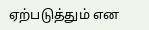ஏற்படுத்தும் என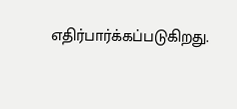எதிர்பார்க்கப்படுகிறது.